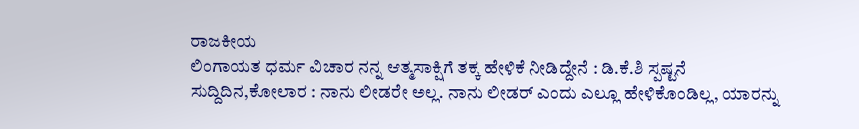ರಾಜಕೀಯ
ಲಿಂಗಾಯತ ಧರ್ಮ ವಿಚಾರ ನನ್ನ ಆತ್ಮಸಾಕ್ಷಿಗೆ ತಕ್ಕ ಹೇಳಿಕೆ ನೀಡಿದ್ದೇನೆ : ಡಿ.ಕೆ.ಶಿ ಸ್ಪಷ್ಟನೆ
ಸುದ್ದಿದಿನ,ಕೋಲಾರ : ನಾನು ಲೀಡರೇ ಅಲ್ಲ. ನಾನು ಲೀಡರ್ ಎಂದು ಎಲ್ಲೂ ಹೇಳಿಕೊಂಡಿಲ್ಲ, ಯಾರನ್ನು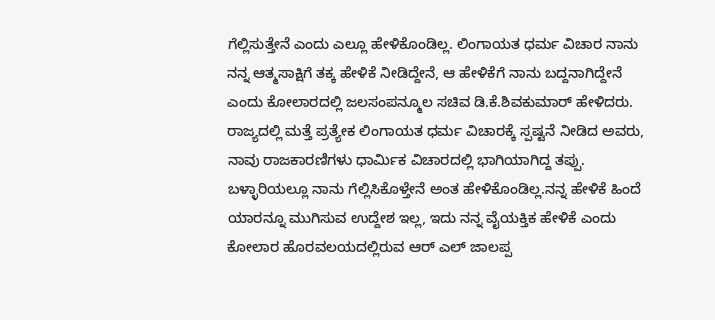ಗೆಲ್ಲಿಸುತ್ತೇನೆ ಎಂದು ಎಲ್ಲೂ ಹೇಳಿಕೊಂಡಿಲ್ಲ. ಲಿಂಗಾಯತ ಧರ್ಮ ವಿಚಾರ ನಾನು ನನ್ನ ಆತ್ಮಸಾಕ್ಷಿಗೆ ತಕ್ಕ ಹೇಳಿಕೆ ನೀಡಿದ್ದೇನೆ, ಆ ಹೇಳಿಕೆಗೆ ನಾನು ಬದ್ದನಾಗಿದ್ದೇನೆ ಎಂದು ಕೋಲಾರದಲ್ಲಿ ಜಲಸಂಪನ್ಮೂಲ ಸಚಿವ ಡಿ.ಕೆ.ಶಿವಕುಮಾರ್ ಹೇಳಿದರು.
ರಾಜ್ಯದಲ್ಲಿ ಮತ್ತೆ ಪ್ರತ್ಯೇಕ ಲಿಂಗಾಯತ ಧರ್ಮ ವಿಚಾರಕ್ಕೆ ಸ್ಪಷ್ಟನೆ ನೀಡಿದ ಅವರು, ನಾವು ರಾಜಕಾರಣಿಗಳು ಧಾರ್ಮಿಕ ವಿಚಾರದಲ್ಲಿ ಭಾಗಿಯಾಗಿದ್ದ ತಪ್ಪು. ಬಳ್ಳಾರಿಯಲ್ಲೂ ನಾನು ಗೆಲ್ಲಿಸಿಕೊಳ್ತೇನೆ ಅಂತ ಹೇಳಿಕೊಂಡಿಲ್ಲ.ನನ್ನ ಹೇಳಿಕೆ ಹಿಂದೆ ಯಾರನ್ನೂ ಮುಗಿಸುವ ಉದ್ದೇಶ ಇಲ್ಲ, ಇದು ನನ್ನ ವೈಯಕ್ತಿಕ ಹೇಳಿಕೆ ಎಂದು ಕೋಲಾರ ಹೊರವಲಯದಲ್ಲಿರುವ ಆರ್ ಎಲ್ ಜಾಲಪ್ಪ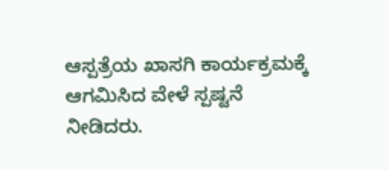ಆಸ್ಪತ್ರೆಯ ಖಾಸಗಿ ಕಾರ್ಯಕ್ರಮಕ್ಕೆ ಆಗಮಿಸಿದ ವೇಳೆ ಸ್ಪಷ್ಟನೆ ನೀಡಿದರು.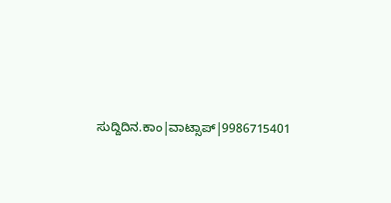ಸುದ್ದಿದಿನ.ಕಾಂ|ವಾಟ್ಸಾಪ್|9986715401